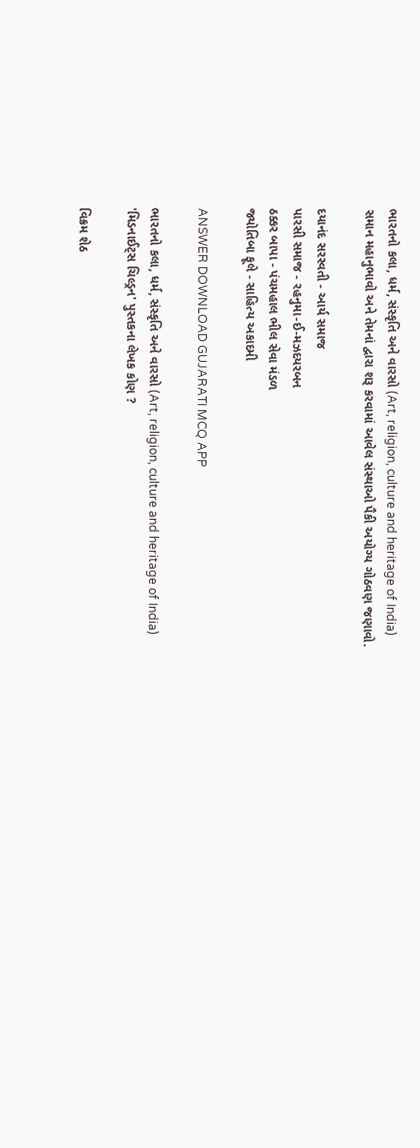ભારતનો કલા, ધર્મ, સંસ્કૃતિ અને વારસો (Art, religion, culture and heritage of India)
સમાન મહાનુભાવો અને તેમનાં દ્વારા શરૂ કરવામાં આવેલ સંસ્થાઓ પૈકી અયોગ્ય ગોઠવણ જણાવો.

દયાનંદ સરસ્વતી - આર્ય સમાજ
પારસી સમાજ - રહનુમા-ઈ-મઝદયરબન
ઠક્કર બાપા - પંચમહાલ ભીલ સેવા મંડળ
જ્યોતિબા ફૂલે - સાહિત્ય અકાદમી

ANSWER DOWNLOAD GUJARATI MCQ APP

ભારતનો કલા, ધર્મ, સંસ્કૃતિ અને વારસો (Art, religion, culture and heritage of India)
'મિડનાઈટ્સ ચિલ્ડ્રન' પુસ્તકના લેખક કોણ ?

વિક્રમ શેઠ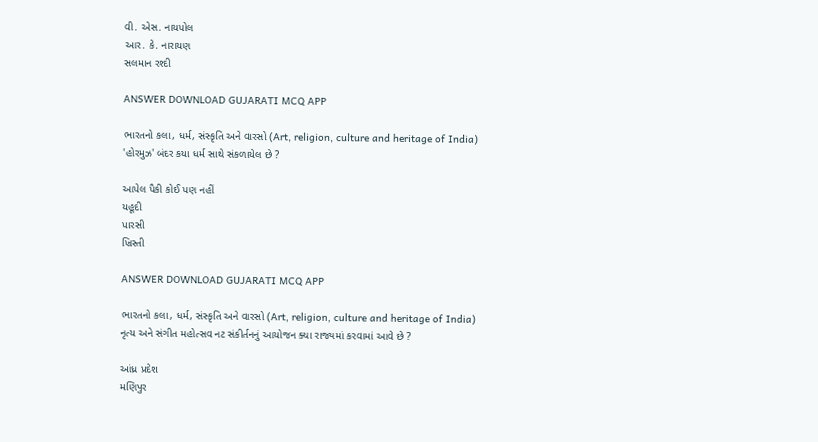વી. એસ. નાયપોલ
આર. કે. નારાયણ
સલમાન રશ્દી

ANSWER DOWNLOAD GUJARATI MCQ APP

ભારતનો કલા, ધર્મ, સંસ્કૃતિ અને વારસો (Art, religion, culture and heritage of India)
'હોરમુઝ' બંદર કયા ધર્મ સાથે સંકળાયેલ છે ?

આપેલ પૈકી કોઈ પણ નહીં
યહૂદી
પારસી
ખ્રિસ્તી

ANSWER DOWNLOAD GUJARATI MCQ APP

ભારતનો કલા, ધર્મ, સંસ્કૃતિ અને વારસો (Art, religion, culture and heritage of India)
નૃત્ય અને સંગીત મહોત્સવ નટ સંકીર્તનનું આયોજન ક્યા રાજ્યમાં કરવામાં આવે છે ?

આંધ્ર પ્રદેશ
મણિપુર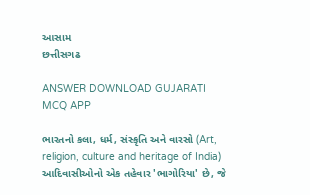આસામ
છત્તીસગઢ

ANSWER DOWNLOAD GUJARATI MCQ APP

ભારતનો કલા, ધર્મ, સંસ્કૃતિ અને વારસો (Art, religion, culture and heritage of India)
આદિવાસીઓનો એક તહેવાર 'ભાગોરિયા' છે, જે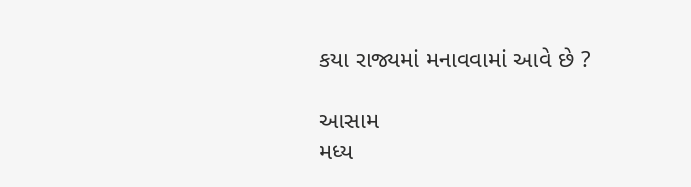કયા રાજ્યમાં મનાવવામાં આવે છે ?

આસામ
મધ્ય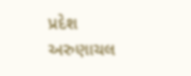પ્રદેશ
અરુણાચલ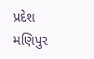પ્રદેશ
મણિપુર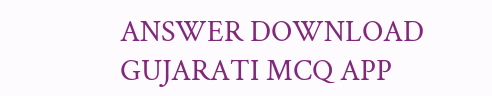ANSWER DOWNLOAD GUJARATI MCQ APP